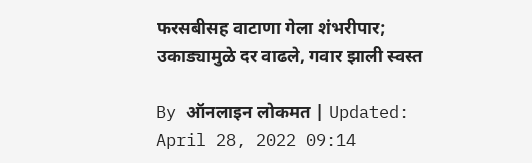फरसबीसह वाटाणा गेला शंभरीपार; उकाड्यामुळे दर वाढले, गवार झाली स्वस्त

By ऑनलाइन लोकमत | Updated: April 28, 2022 09:14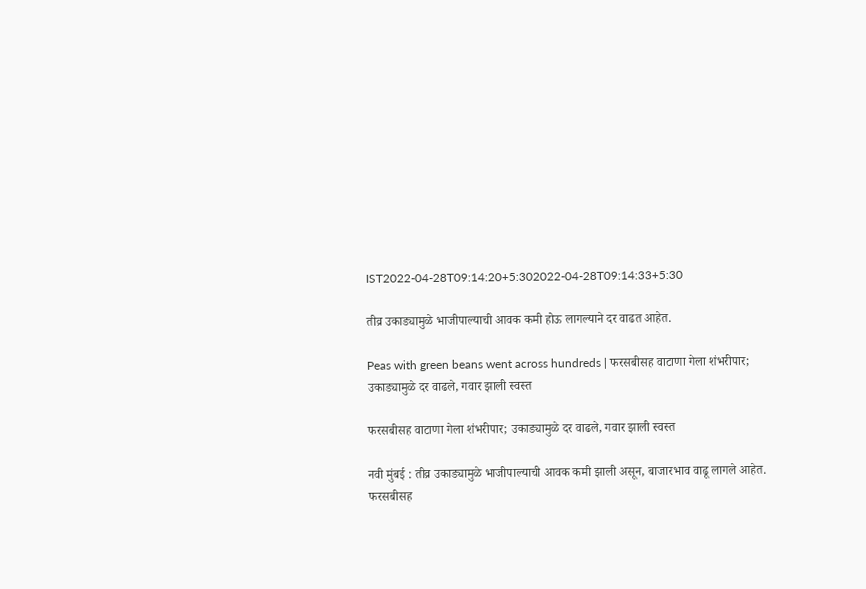IST2022-04-28T09:14:20+5:302022-04-28T09:14:33+5:30

तीव्र उकाड्यामुळे भाजीपाल्याची आवक कमी होऊ लागल्याने दर वाढत आहेत.

Peas with green beans went across hundreds | फरसबीसह वाटाणा गेला शंभरीपार; उकाड्यामुळे दर वाढले, गवार झाली स्वस्त

फरसबीसह वाटाणा गेला शंभरीपार; उकाड्यामुळे दर वाढले, गवार झाली स्वस्त

नवी मुंबई : तीव्र उकाड्यामुळे भाजीपाल्याची आवक कमी झाली असून, बाजारभाव वाढू लागले आहेत. फरसबीसह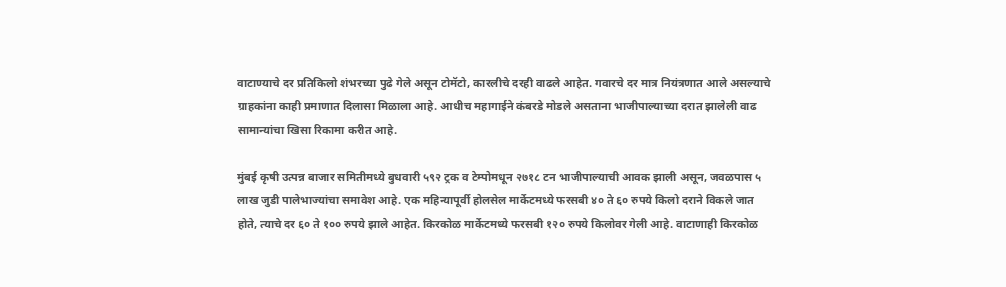वाटाण्याचे दर प्रतिकिलो शंभरच्या पुढे गेले असून टोमॅटो, कारलीचे दरही वाढले आहेत. गवारचे दर मात्र नियंत्रणात आले असल्याचे ग्राहकांना काही प्रमाणात दिलासा मिळाला आहे. आधीच महागाईने कंबरडे मोडले असताना भाजीपाल्याच्या दरात झालेली वाढ सामान्यांचा खिसा रिकामा करीत आहे.

मुंबई कृषी उत्पन्न बाजार समितीमध्ये बुधवारी ५९२ ट्रक व टेम्पोमधून २७१८ टन भाजीपाल्याची आवक झाली असून, जवळपास ५ लाख जुडी पालेभाज्यांचा समावेश आहे. एक महिन्यापूर्वी होलसेल मार्केटमध्ये फरसबी ४० ते ६० रुपये किलो दराने विकले जात होते, त्याचे दर ६० ते १०० रुपये झाले आहेत. किरकोळ मार्केटमध्ये फरसबी १२० रुपये किलोवर गेली आहे. वाटाणाही किरकोळ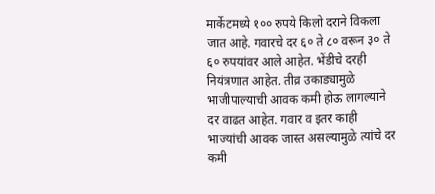मार्केटमध्ये १०० रुपये किलो दराने विकला जात आहे. गवारचे दर ६० ते ८० वरून ३० ते ६० रुपयांवर आले आहेत. भेंडीचे दरही नियंत्रणात आहेत. तीव्र उकाड्यामुळे भाजीपाल्याची आवक कमी होऊ लागल्याने दर वाढत आहेत. गवार व इतर काही भाज्यांची आवक जास्त असल्यामुळे त्यांचे दर कमी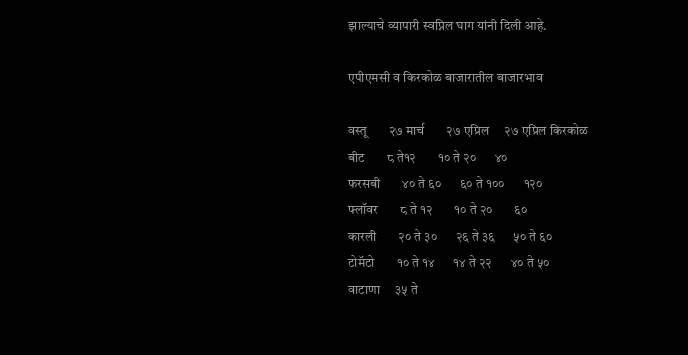झाल्याचे व्यापारी स्वप्निल घाग यांनी दिली आहे.

एपीएमसी व किरकोळ बाजारातील बाजारभाव

वस्तू       २७ मार्च       २७ एप्रिल     २७ एप्रिल किरकोळ
बीट       ८ ते१२       १० ते २०      ४०
फरसबी       ४० ते ६०      ६० ते १००      १२०
फ्लॉवर       ८ ते १२       १० ते २०       ६०
कारली       २० ते ३०      २६ ते ३६      ५० ते ६०
टोमॅटो       १० ते १४      १४ ते २२      ४० ते ५०
वाटाणा     ३५ ते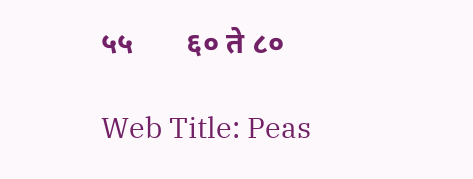५५       ६० ते ८०

Web Title: Peas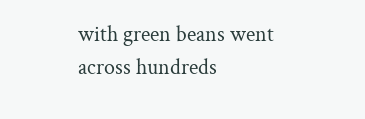with green beans went across hundreds